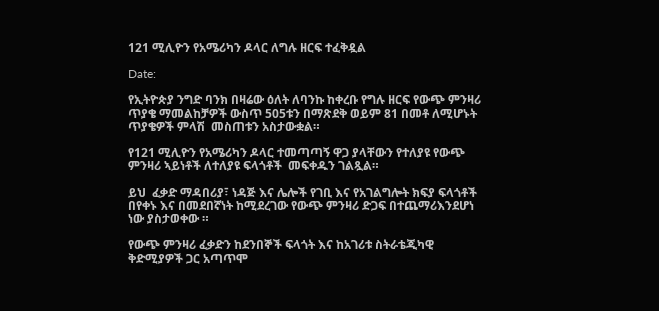121 ሚሊዮን የአሜሪካን ዶላር ለግሉ ዘርፍ ተፈቅዷል

Date:

የኢትዮጵያ ንግድ ባንክ በዛሬው ዕለት ለባንኩ ከቀረቡ የግሉ ዘርፍ የውጭ ምንዛሪ ጥያቄ ማመልከቻዎች ውስጥ 505ቱን በማጽደቅ ወይም 81 በመቶ ለሚሆኑት ጥያቄዎች ምላሽ  መስጠቱን አስታውቋል።

የ121 ሚሊዮን የአሜሪካን ዶላር ተመጣጣኝ ዋጋ ያላቸውን የተለያዩ የውጭ ምንዛሪ ኣይነቶች ለተለያዩ ፍላጎቶች  መፍቀዱን ገልጿል።

ይህ  ፈቃድ ማዳበሪያ፣ ነዳጅ እና ሌሎች የገቢ እና የአገልግሎት ክፍያ ፍላጎቶች በየቀኑ እና በመደበኛነት ከሚደረገው የውጭ ምንዛሪ ድጋፍ በተጨማሪእንደሆነ  ነው ያስታወቀው ።

የውጭ ምንዛሪ ፈቃድን ከደንበኞች ፍላጎት እና ከአገሪቱ ስትራቴጂካዊ ቅድሚያዎች ጋር አጣጥሞ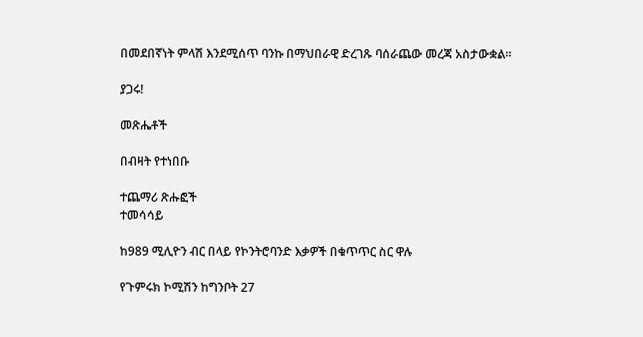በመደበኛነት ምላሽ እንደሚሰጥ ባንኩ በማህበራዊ ድረገጹ ባሰራጨው መረጃ አስታውቋል።

ያጋሩ!

መጽሔቶች

በብዛት የተነበቡ

ተጨማሪ ጽሑፎች
ተመሳሳይ

ከ989 ሚሊዮን ብር በላይ የኮንትሮባንድ እቃዎች በቁጥጥር ስር ዋሉ

የጉምሩክ ኮሚሽን ከግንቦት 27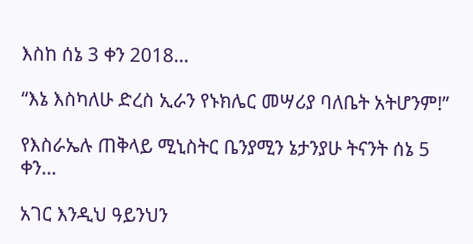እስከ ሰኔ 3 ቀን 2018...

“እኔ እስካለሁ ድረስ ኢራን የኑክሌር መሣሪያ ባለቤት አትሆንም!”

የእስራኤሉ ጠቅላይ ሚኒስትር ቤንያሚን ኔታንያሁ ትናንት ሰኔ 5 ቀን...

አገር እንዲህ ዓይንህን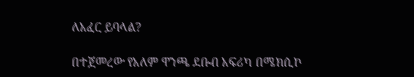ለአፈር ይባላል?

በተጀመረው የአለም ዋንጫ ደቡብ አፍሪካ በሜክሲኮ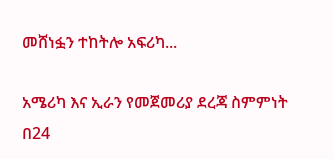መሸነፏን ተከትሎ አፍሪካ...

አሜሪካ እና ኢራን የመጀመሪያ ደረጃ ስምምነት በ24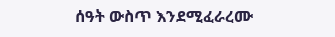ሰዓት ውስጥ እንደሚፈራረሙ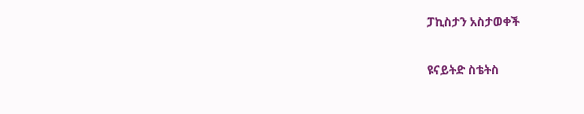ፓኪስታን አስታወቀች

ዩናይትድ ስቴትስ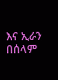እና ኢራን በሰላም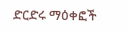ድርድሩ ማዕቀፎች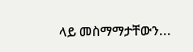ላይ መስማማታቸውን...